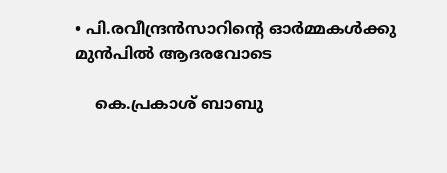• പി.രവീന്ദ്രന്‍സാറിന്റെ ഓർമ്മകൾക്കു മുൻപിൽ ആദരവോടെ

    കെ.പ്രകാശ്‌ ബാബു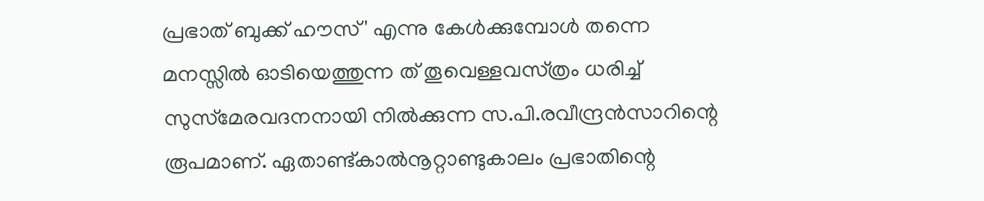പ്രഭാത്‌ ബുക്ക്‌ ഹൗസ്' എന്നു കേള്‍ക്കുമ്പോൾ തന്നെ മനസ്സിൽ ഓടിയെത്തുന്ന ത്‌ തൂവെള്ളവസ്‌ത്രം ധരിച്ച്‌ സുസ്‌മേരവദനനായി നില്‍ക്കുന്ന സ.പി.രവീന്ദ്രന്‍സാറിന്റെ രൂപമാണ്‌. ഏതാണ്ട്കാല്‍നൂറ്റാണ്ടുകാലം പ്രഭാതിന്റെ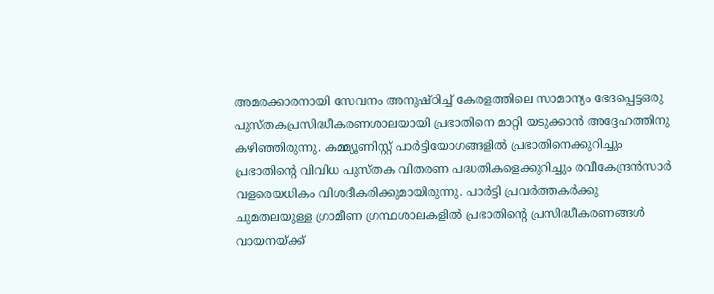അമരക്കാരനായി സേവനം അനുഷ്‌ഠിച്ച്‌ കേരളത്തിലെ സാമാന്യം ഭേദപ്പെട്ടഒരു പുസ്‌തകപ്രസിദ്ധീകരണശാലയായി പ്രഭാതിനെ മാറ്റി യടുക്കാൻ അദ്ദേഹത്തിനു കഴിഞ്ഞിരുന്നു. കമ്മ്യൂണിസ്റ്റ്‌ പാർട്ടിയോഗങ്ങളിൽ പ്രഭാതിനെക്കുറിച്ചും പ്രഭാതിന്റെ വിവിധ പുസ്‌തക വിതരണ പദ്ധതികളെക്കുറിച്ചും രവീകേന്ദ്രന്‍സാർ വളരെയധികം വിശദീകരിക്കുമായിരുന്നു. പാർട്ടി പ്രവർത്തകര്‍ക്കു ചുമതലയുള്ള ഗ്രാമീണ ഗ്രന്ഥശാലകളിൽ പ്രഭാതിന്റെ പ്രസിദ്ധീകരണങ്ങൾ വായനയ്ക്ക്‌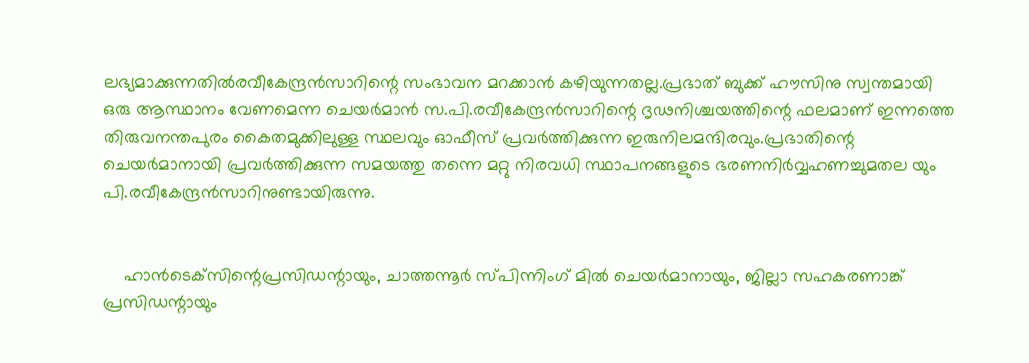ലഭ്യമാക്കുന്നതിൽരവീകേന്ദ്രന്‍സാറിന്റെ സംഭാവന മറക്കാൻ കഴിയുന്നതല്ല.പ്രഭാത്‌ ബുക്ക്‌ ഹൗസിനു സ്വന്തമായി ഒരു ആസ്ഥാനം വേണമെന്ന ചെയര്‍മാൻ സ.പി.രവീകേന്ദ്രന്‍സാറിന്റെ ദൃഢനിശ്ചയത്തിന്റെ ഫലമാണ്‌ ഇന്നത്തെ തിരുവനന്തപുരം കൈതമുക്കിലുള്ള സ്ഥലവും ഓഫീസ്‌ പ്രവർത്തിക്കുന്ന ഇരുനിലമന്ദിരവും.പ്രഭാതിന്റെ ചെയര്‍മാനായി പ്രവർത്തിക്കുന്ന സമയത്തു തന്നെ മറ്റു നിരവധി സ്ഥാപനങ്ങളുടെ ഭരണനിര്‍വ്വഹണച്ചുമതല യും പി.രവീകേന്ദ്രന്‍സാറിനുണ്ടായിരുന്നു.


    ഹാന്‍ടെക്‌സിന്റെപ്രസിഡന്റായും, ചാത്തന്നൂർ സ്‌പിന്നിംഗ്‌ മിൽ ചെയര്‍മാനായും, ജില്ലാ സഹകരണാങ്ക്‌ പ്രസിഡന്റായും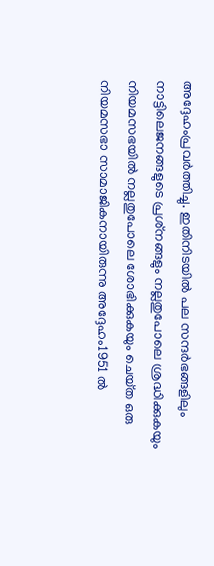അദ്ദേഹംപ്രവർത്തിച്ചു. ഇതിനിടയിൽ പല സന്ദര്‍ഭങ്ങളിലും നാട്ടിലെജനങ്ങളുടെ പ്രശ്‌നങ്ങളും നല്ലതുപോലെ ശ്രദ്ധിക്കുകയും നിയമസഭയിൽ നല്ലതുപോലെ ശോഭിക്കുകയും ചെയ്‌ത ഒരു നിയമസഭാ സാമാജികനായിരുന്നു അദ്ദേഹം1951 ൽ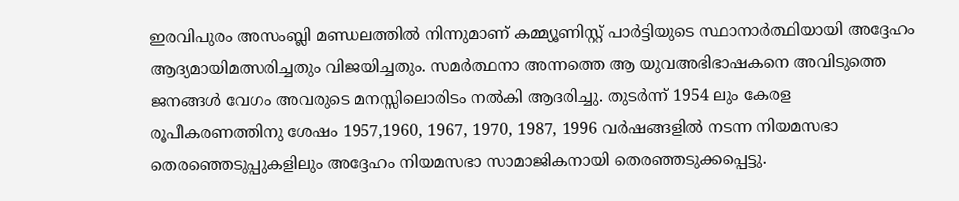ഇരവിപുരം അസംബ്ലി മണ്ഡലത്തിൽ നിന്നുമാണ്‌ കമ്മ്യൂണിസ്റ്റ്‌ പാർട്ടിയുടെ സ്ഥാനാര്‍ത്ഥിയായി അദ്ദേഹം ആദ്യമായിമത്സരിച്ചതും വിജയിച്ചതും. സമര്‍ത്ഥനാ അന്നത്തെ ആ യുവഅഭിഭാഷകനെ അവിടുത്തെ ജനങ്ങൾ വേഗം അവരുടെ മനസ്സിലൊരിടം നല്‍കി ആദരിച്ചു. തുടര്‍ന്ന്‌ 1954 ലും കേരള രൂപീകരണത്തിനു ശേഷം 1957,1960, 1967, 1970, 1987, 1996 വര്‍ഷങ്ങളിൽ നടന്ന നിയമസഭാ തെരഞ്ഞെടുപ്പുകളിലും അദ്ദേഹം നിയമസഭാ സാമാജികനായി തെരഞ്ഞടുക്കപ്പെട്ടു.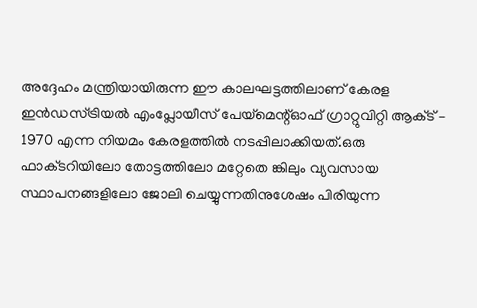അദ്ദേഹം മന്ത്രിയായിരുന്ന ഈ കാലഘട്ടത്തിലാണ്‌ കേരള ഇന്‍ഡസ്‌ട്രിയൽ എംപ്ലോയീസ്‌ പേയ്‌മെന്റ്‌ഓഫ്‌ ഗ്രാറ്റുവിറ്റി ആക്‌ട്‌ – 1970 എന്ന നിയമം കേരളത്തിൽ നടപ്പിലാക്കിയത്‌.ഒരു ഫാക്‌ടറിയിലോ തോട്ടത്തിലോ മറ്റേതെ ങ്കിലും വ്യവസായ സ്ഥാപനങ്ങളിലോ ജോലി ചെയ്യുന്നതിനുശേഷം പിരിയുന്ന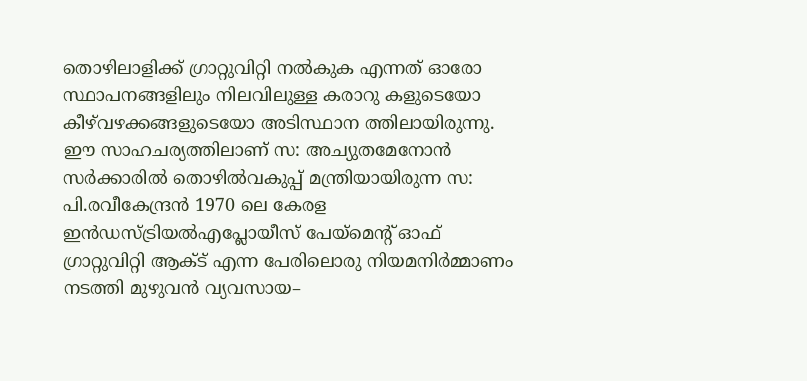തൊഴിലാളിക്ക്‌ ഗ്രാറ്റുവിറ്റി നല്‍കുക എന്നത്‌ ഓരോ സ്ഥാപനങ്ങളിലും നിലവിലുള്ള കരാറു കളുടെയോ കീഴ്‌വഴക്കങ്ങളുടെയോ അടിസ്ഥാന ത്തിലായിരുന്നു. ഈ സാഹചര്യത്തിലാണ്‌ സ: അച്യുതമേനോൻ സര്‍ക്കാരിൽ തൊഴില്‍വകുപ്പ്‌ മന്ത്രിയായിരുന്ന സ: പി.രവീകേന്ദ്രൻ 1970 ലെ കേരള ഇന്‍ഡസ്‌ട്രിയൽഎപ്ലോയീസ്‌ പേയ്‌മെന്റ്‌ ഓഫ്‌ ഗ്രാറ്റുവിറ്റി ആക്‌ട്‌ എന്ന പേരിലൊരു നിയമനിര്‍മ്മാണം നടത്തി മുഴുവൻ വ്യവസായ–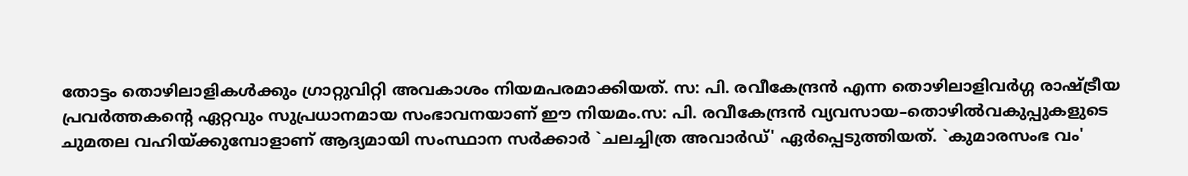തോട്ടം തൊഴിലാളികൾക്കും ഗ്രാറ്റുവിറ്റി അവകാശം നിയമപരമാക്കിയത്‌. സ: പി. രവീകേന്ദ്രൻ എന്ന തൊഴിലാളിവര്‍ഗ്ഗ രാഷ്‌ട്രീയ പ്രവർത്തകന്റെ ഏറ്റവും സുപ്രധാനമായ സംഭാവനയാണ്‌ ഈ നിയമം.സ: പി. രവീകേന്ദ്രൻ വ്യവസായ–തൊഴില്‍വകുപ്പുകളുടെ ചുമതല വഹിയ്ക്കുമ്പോളാണ്‌ ആദ്യമായി സംസ്ഥാന സര്‍ക്കാർ `ചലച്ചിത്ര അവാര്‍ഡ്‌' ഏര്‍പ്പെടുത്തിയത്‌. `കുമാരസംഭ വം'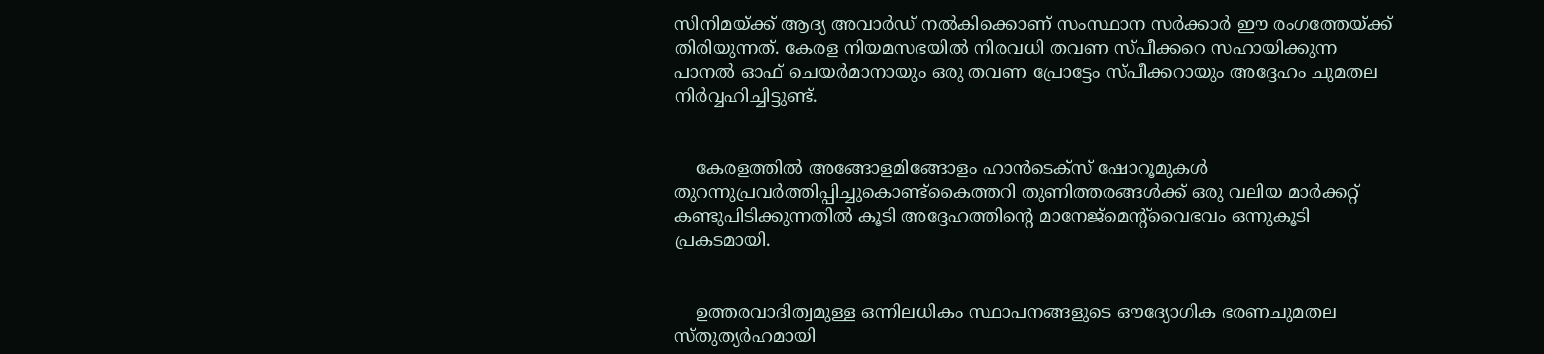സിനിമയ്ക്ക്‌ ആദ്യ അവാര്‍ഡ്‌ നല്‍കിക്കൊണ്‌ സംസ്ഥാന സര്‍ക്കാർ ഈ രംഗത്തേയ്ക്ക്‌ തിരിയുന്നത്‌. കേരള നിയമസഭയിൽ നിരവധി തവണ സ്‌പീക്കറെ സഹായിക്കുന്ന പാനൽ ഓഫ്‌ ചെയര്‍മാനായും ഒരു തവണ പ്രോട്ടേം സ്‌പീക്കറായും അദ്ദേഹം ചുമതല നിര്‍വ്വഹിച്ചിട്ടുണ്ട്‌.


    കേരളത്തിൽ അങ്ങോളമിങ്ങോളം ഹാന്‍ടെക്‌സ്‌ ഷോറൂമുകൾ തുറന്നുപ്രവർത്തിപ്പിച്ചുകൊണ്ട്കൈത്തറി തുണിത്തരങ്ങള്‍ക്ക്‌ ഒരു വലിയ മാർക്കറ്റ്‌ കണ്ടുപിടിക്കുന്നതിൽ കൂടി അദ്ദേഹത്തിന്റെ മാനേജ്‌മെന്റ്‌വൈഭവം ഒന്നുകൂടി പ്രകടമായി.


    ഉത്തരവാദിത്വമുള്ള ഒന്നിലധികം സ്ഥാപനങ്ങളുടെ ഔദ്യോഗിക ഭരണചുമതല സ്‌തുത്യര്‍ഹമായി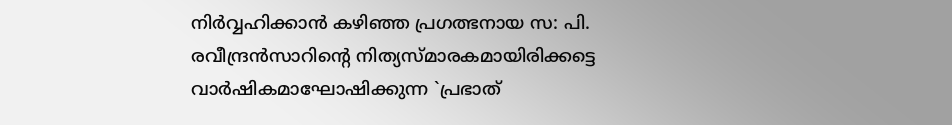നിര്‍വ്വഹിക്കാൻ കഴിഞ്ഞ പ്രഗത്ഭനായ സ: പി. രവീന്ദ്രന്‍സാറിന്റെ നിത്യസ്‌മാരകമായിരിക്കട്ടെ വാര്‍ഷികമാഘോഷിക്കുന്ന `പ്രഭാത്‌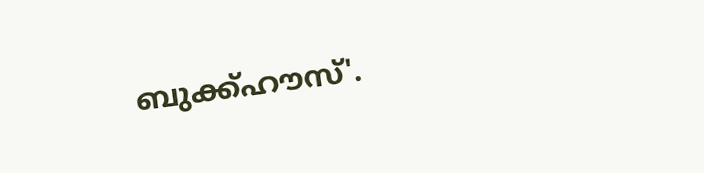ബുക്ക്‌ഹൗസ്'.